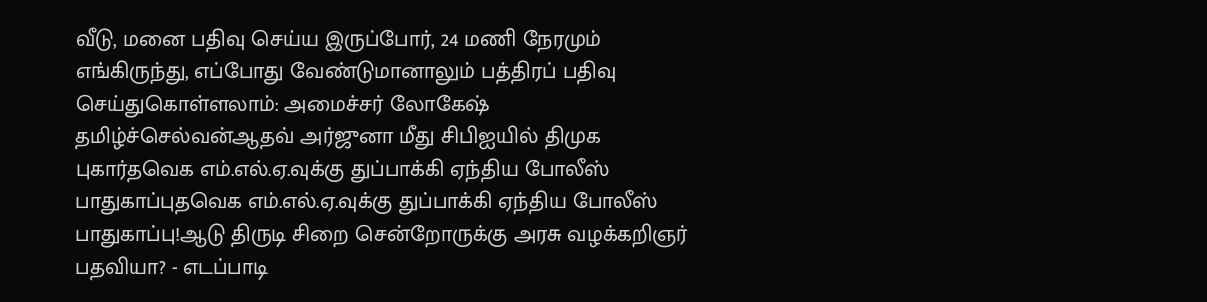வீடு, மனை பதிவு செய்ய இருப்போர், 24 மணி நேரமும் எங்கிருந்து, எப்போது வேண்டுமானாலும் பத்திரப் பதிவு செய்துகொள்ளலாம்: அமைச்சர் லோகேஷ் தமிழ்ச்செல்வன்ஆதவ் அர்ஜுனா மீது சிபிஐயில் திமுக புகார்தவெக எம்.எல்.ஏ.வுக்கு துப்பாக்கி ஏந்திய போலீஸ் பாதுகாப்புதவெக எம்.எல்.ஏ.வுக்கு துப்பாக்கி ஏந்திய போலீஸ் பாதுகாப்பு!ஆடு திருடி சிறை சென்றோருக்கு அரசு வழக்கறிஞர் பதவியா? - எடப்பாடி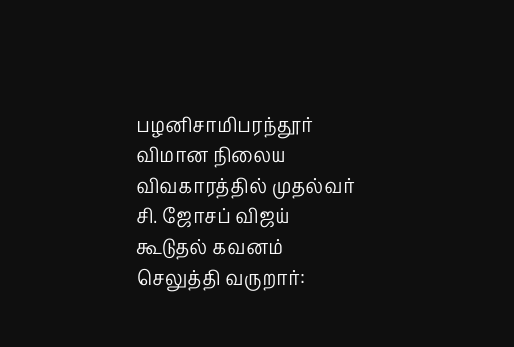பழனிசாமிபரந்தூர் விமான நிலைய விவகாரத்தில் முதல்வர் சி. ஜோசப் விஜய் கூடுதல் கவனம் செலுத்தி வருறார்: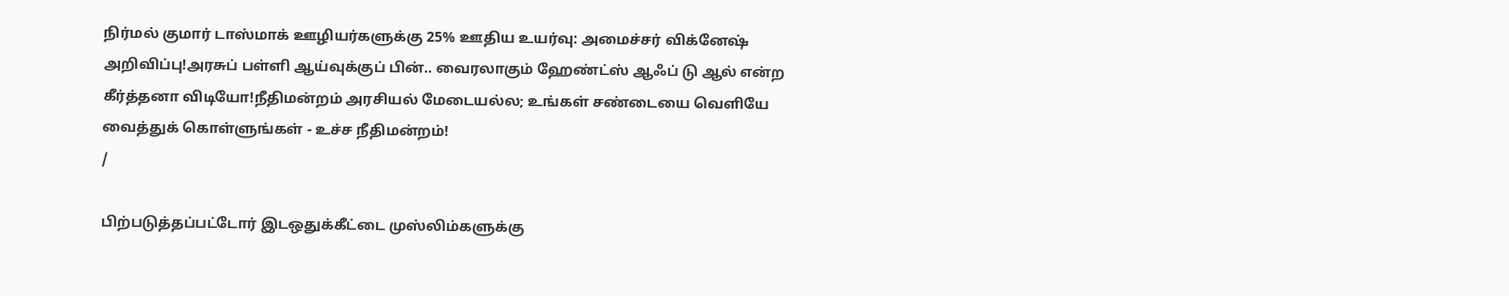நிர்மல் குமார் டாஸ்மாக் ஊழியர்களுக்கு 25% ஊதிய உயர்வு: அமைச்சர் விக்னேஷ் அறிவிப்பு!அரசுப் பள்ளி ஆய்வுக்குப் பின்.. வைரலாகும் ஹேண்ட்ஸ் ஆஃப் டு ஆல் என்ற கீர்த்தனா விடியோ!நீதிமன்றம் அரசியல் மேடையல்ல; உங்கள் சண்டையை வெளியே வைத்துக் கொள்ளுங்கள் - உச்ச நீதிமன்றம்!
/

பிற்படுத்தப்பட்டோர் இடஒதுக்கீட்டை முஸ்லிம்களுக்கு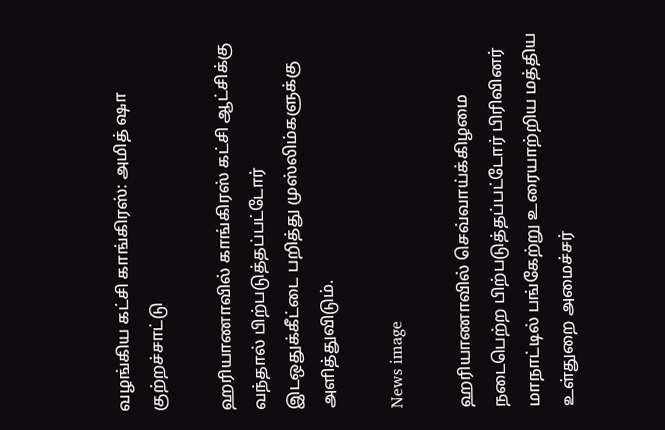வழங்கிய கட்சி காங்கிரஸ்: அமித் ஷா குற்றச்சாட்டு

ஹரியாணாவில் காங்கிரஸ் கட்சி ஆட்சிக்கு வந்தால் பிற்படுத்தப்பட்டோர் இடஒதுக்கீட்டை பறித்து முஸ்லிம்களுக்கு அளித்துவிடும்.

News image

ஹரியாணாவில் செவ்வாய்க்கிழமை நடைபெற்ற பிற்படுத்தப்பட்டோர் பிரிவினர் மாநாட்டில் பங்கேற்று உரையாற்றிய மத்திய உள்துறை அமைச்சர்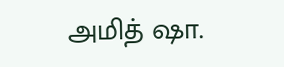அமித் ஷா.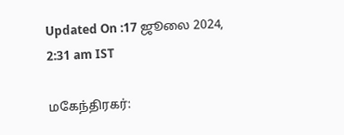Updated On :17 ஜூலை 2024, 2:31 am IST

மகேந்திரகர்: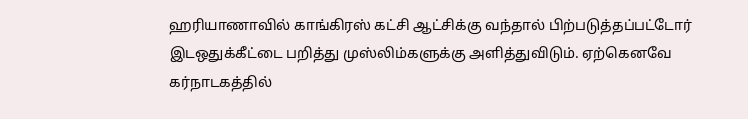ஹரியாணாவில் காங்கிரஸ் கட்சி ஆட்சிக்கு வந்தால் பிற்படுத்தப்பட்டோர் இடஒதுக்கீட்டை பறித்து முஸ்லிம்களுக்கு அளித்துவிடும். ஏற்கெனவே கர்நாடகத்தில்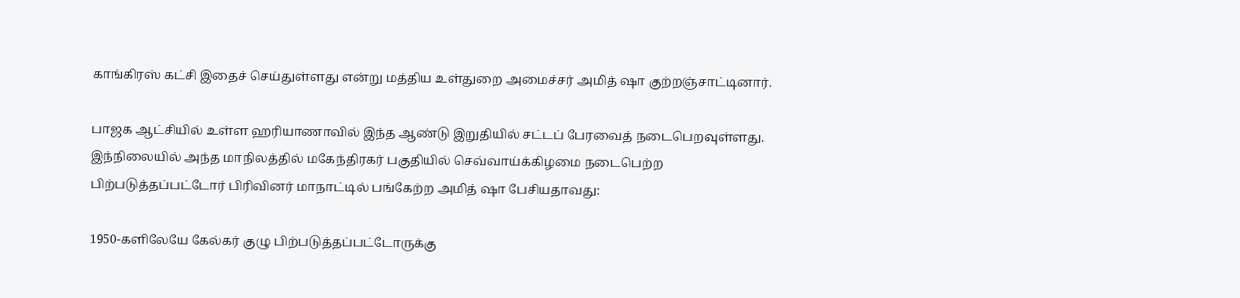காங்கிரஸ் கட்சி இதைச் செய்துள்ளது என்று மத்திய உள்துறை அமைச்சர் அமித் ஷா குற்றஞ்சாட்டினார்.

பாஜக ஆட்சியில் உள்ள ஹரியாணாவில் இந்த ஆண்டு இறுதியில் சட்டப் பேரவைத் நடைபெறவுள்ளது. இந்நிலையில் அந்த மாநிலத்தில் மகேந்திரகர் பகுதியில் செவ்வாய்க்கிழமை நடைபெற்ற பிற்படுத்தப்பட்டோர் பிரிவினர் மாநாட்டில் பங்கேற்ற அமித் ஷா பேசியதாவது:

1950-களிலேயே கேல்கர் குழு பிற்படுத்தப்பட்டோருக்கு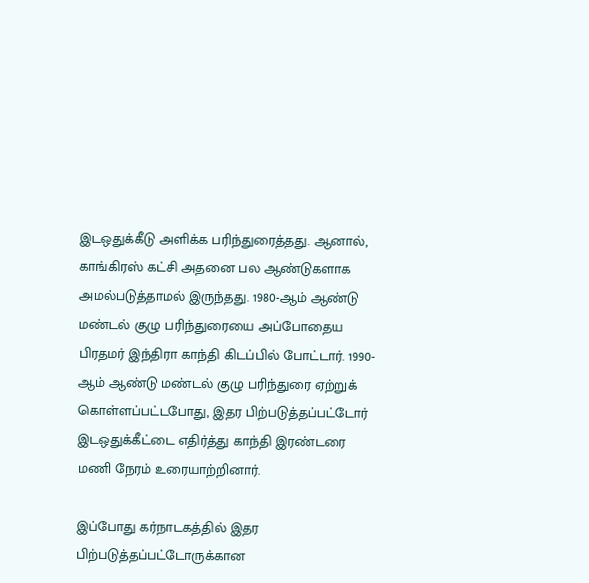இடஒதுக்கீடு அளிக்க பரிந்துரைத்தது. ஆனால், காங்கிரஸ் கட்சி அதனை பல ஆண்டுகளாக அமல்படுத்தாமல் இருந்தது. 1980-ஆம் ஆண்டு மண்டல் குழு பரிந்துரையை அப்போதைய பிரதமர் இந்திரா காந்தி கிடப்பில் போட்டார். 1990-ஆம் ஆண்டு மண்டல் குழு பரிந்துரை ஏற்றுக் கொள்ளப்பட்டபோது, இதர பிற்படுத்தப்பட்டோர் இடஒதுக்கீட்டை எதிர்த்து காந்தி இரண்டரை மணி நேரம் உரையாற்றினார்.

இப்போது கர்நாடகத்தில் இதர பிற்படுத்தப்பட்டோருக்கான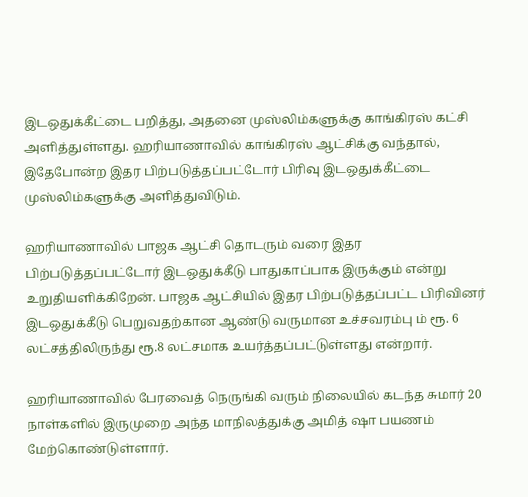இடஒதுக்கீட்டை பறித்து, அதனை முஸ்லிம்களுக்கு காங்கிரஸ் கட்சி அளித்துள்ளது. ஹரியாணாவில் காங்கிரஸ் ஆட்சிக்கு வந்தால், இதேபோன்ற இதர பிற்படுத்தப்பட்டோர் பிரிவு இடஒதுக்கீட்டை முஸ்லிம்களுக்கு அளித்துவிடும்.

ஹரியாணாவில் பாஜக ஆட்சி தொடரும் வரை இதர பிற்படுத்தப்பட்டோர் இடஒதுக்கீடு பாதுகாப்பாக இருக்கும் என்று உறுதியளிக்கிறேன். பாஜக ஆட்சியில் இதர பிற்படுத்தப்பட்ட பிரிவினர் இடஒதுக்கீடு பெறுவதற்கான ஆண்டு வருமான உச்சவரம்பு ம் ரூ. 6 லட்சத்திலிருந்து ரூ.8 லட்சமாக உயர்த்தப்பட்டுள்ளது என்றார்.

ஹரியாணாவில் பேரவைத் நெருங்கி வரும் நிலையில் கடந்த சுமார் 20 நாள்களில் இருமுறை அந்த மாநிலத்துக்கு அமித் ஷா பயணம் மேற்கொண்டுள்ளார்.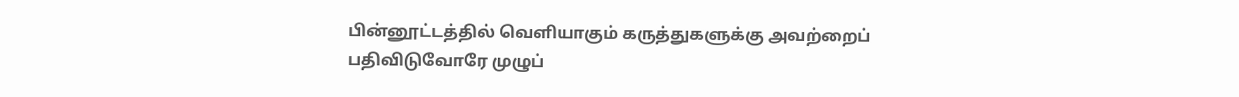பின்னூட்டத்தில் வெளியாகும் கருத்துகளுக்கு அவற்றைப் பதிவிடுவோரே முழுப்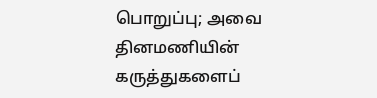பொறுப்பு; அவை தினமணியின் கருத்துகளைப்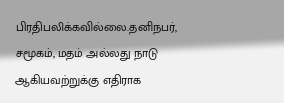பிரதிபலிக்கவில்லை.தனிநபர், சமூகம், மதம் அல்லது நாடு ஆகியவற்றுக்கு எதிராக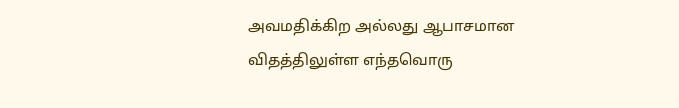அவமதிக்கிற அல்லது ஆபாசமான விதத்திலுள்ள எந்தவொரு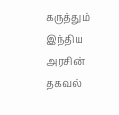கருத்தும் இந்திய அரசின் தகவல்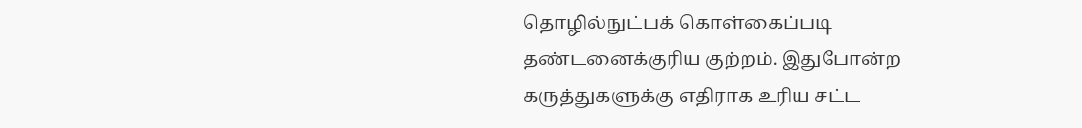தொழில்நுட்பக் கொள்கைப்படி தண்டனைக்குரிய குற்றம். இதுபோன்ற கருத்துகளுக்கு எதிராக உரிய சட்ட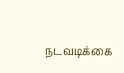நடவடிக்கை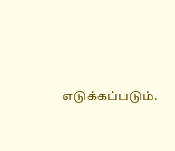எடுக்கப்படும்.